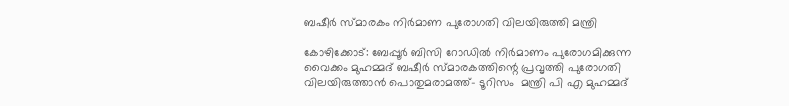ബഷീര്‍ സ്മാരകം നിര്‍മാണ പുരോഗതി വിലയിരുത്തി മന്ത്രി

കോഴിക്കോട്: ബേപ്പൂര്‍ ബിസി റോഡില്‍ നിര്‍മാണം പുരോഗമിക്കുന്ന വൈക്കം മുഹമ്മദ് ബഷീര്‍ സ്മാരകത്തിന്റെ പ്രവൃത്തി പുരോഗതി വിലയിരുത്താന്‍ പൊതുമരാമത്ത്- ടൂറിസം  മന്ത്രി പി എ മുഹമ്മദ്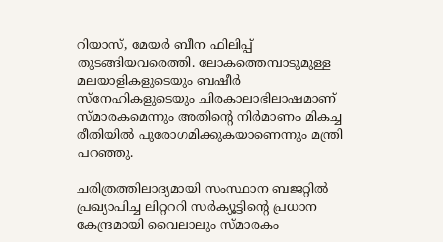റിയാസ്, മേയര്‍ ബീന ഫിലിപ്പ് തുടങ്ങിയവരെത്തി. ലോകത്തെമ്പാടുമുള്ള മലയാളികളുടെയും ബഷീര്‍ സ്‌നേഹികളുടെയും ചിരകാലാഭിലാഷമാണ് സ്മാരകമെന്നും അതിന്റെ നിര്‍മാണം മികച്ച രീതിയില്‍ പുരോഗമിക്കുകയാണെന്നും മന്ത്രി പറഞ്ഞു.

ചരിത്രത്തിലാദ്യമായി സംസ്ഥാന ബജറ്റില്‍ പ്രഖ്യാപിച്ച ലിറ്റററി സര്‍ക്യൂട്ടിന്റെ പ്രധാന കേന്ദ്രമായി വൈലാലും സ്മാരകം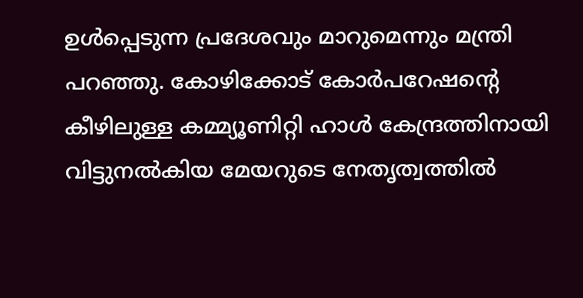ഉള്‍പ്പെടുന്ന പ്രദേശവും മാറുമെന്നും മന്ത്രി പറഞ്ഞു. കോഴിക്കോട് കോര്‍പറേഷന്റെ കീഴിലുള്ള കമ്മ്യൂണിറ്റി ഹാള്‍ കേന്ദ്രത്തിനായി വിട്ടുനല്‍കിയ മേയറുടെ നേതൃത്വത്തില്‍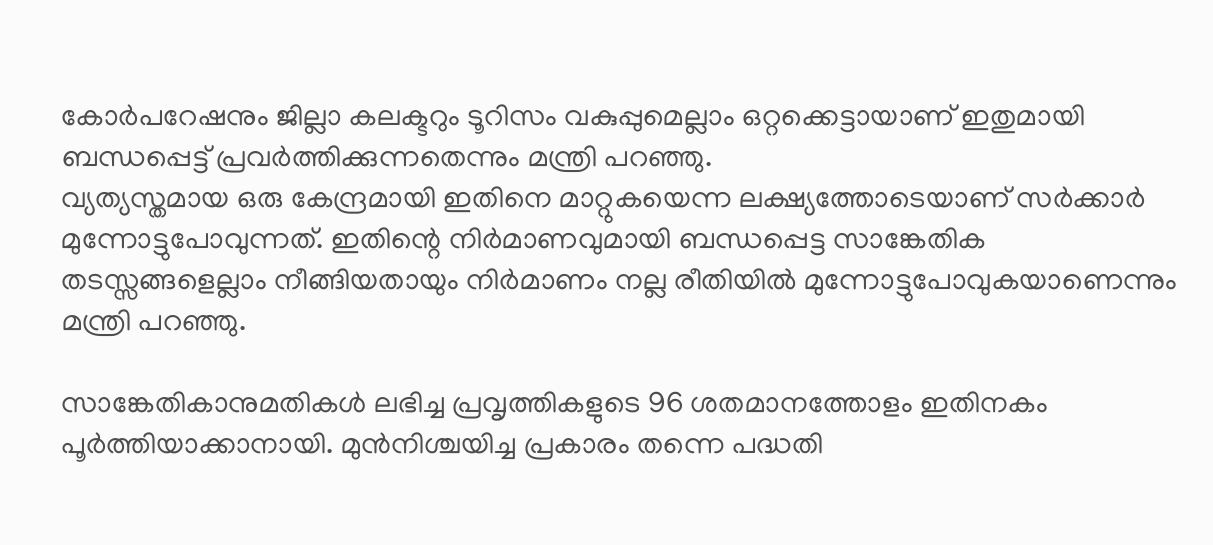കോര്‍പറേഷനും ജില്ലാ കലക്ടറും ടൂറിസം വകുപ്പുമെല്ലാം ഒറ്റക്കെട്ടായാണ് ഇതുമായി ബന്ധപ്പെട്ട് പ്രവര്‍ത്തിക്കുന്നതെന്നും മന്ത്രി പറഞ്ഞു.
വ്യത്യസ്തമായ ഒരു കേന്ദ്രമായി ഇതിനെ മാറ്റുകയെന്ന ലക്ഷ്യത്തോടെയാണ് സര്‍ക്കാര്‍ മുന്നോട്ടുപോവുന്നത്. ഇതിന്റെ നിര്‍മാണവുമായി ബന്ധപ്പെട്ട സാങ്കേതിക തടസ്സങ്ങളെല്ലാം നീങ്ങിയതായും നിര്‍മാണം നല്ല രീതിയില്‍ മുന്നോട്ടുപോവുകയാണെന്നും മന്ത്രി പറഞ്ഞു.

സാങ്കേതികാനുമതികള്‍ ലഭിച്ച പ്രവൃത്തികളുടെ 96 ശതമാനത്തോളം ഇതിനകം പൂര്‍ത്തിയാക്കാനായി. മുന്‍നിശ്ചയിച്ച പ്രകാരം തന്നെ പദ്ധതി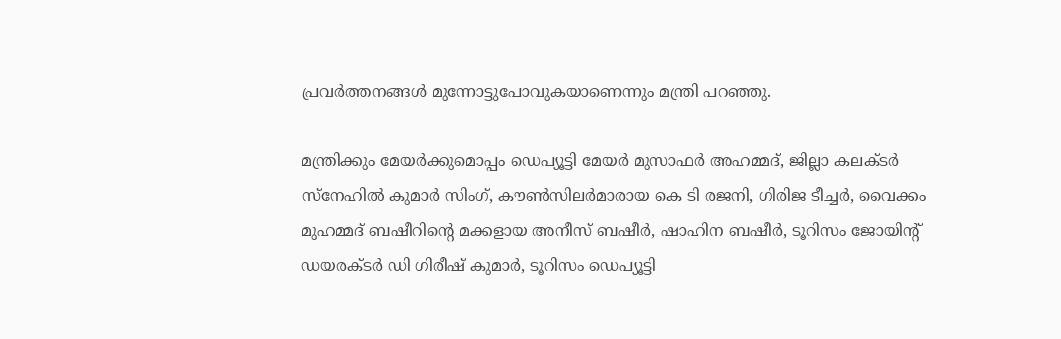പ്രവര്‍ത്തനങ്ങള്‍ മുന്നോട്ടുപോവുകയാണെന്നും മന്ത്രി പറഞ്ഞു.

മന്ത്രിക്കും മേയര്‍ക്കുമൊപ്പം ഡെപ്യൂട്ടി മേയര്‍ മുസാഫര്‍ അഹമ്മദ്, ജില്ലാ കലക്ടര്‍ സ്‌നേഹില്‍ കുമാര്‍ സിംഗ്, കൗണ്‍സിലര്‍മാരായ കെ ടി രജനി, ഗിരിജ ടീച്ചര്‍, വൈക്കം മുഹമ്മദ് ബഷീറിന്റെ മക്കളായ അനീസ് ബഷീര്‍, ഷാഹിന ബഷീര്‍, ടൂറിസം ജോയിന്റ് ഡയരക്ടര്‍ ഡി ഗിരീഷ് കുമാര്‍, ടൂറിസം ഡെപ്യൂട്ടി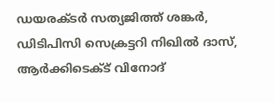ഡയരക്ടര്‍ സത്യജിത്ത് ശങ്കര്‍, ഡിടിപിസി സെക്രട്ടറി നിഖില്‍ ദാസ്, ആര്‍ക്കിടെക്ട് വിനോദ്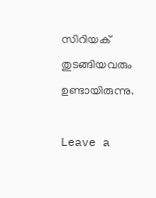സിറിയക് തുടങ്ങിയവരും ഉണ്ടായിരുന്നു.

Leave a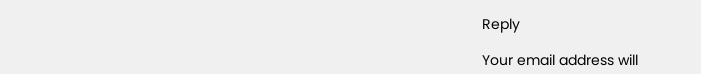Reply

Your email address will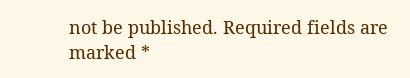not be published. Required fields are marked *